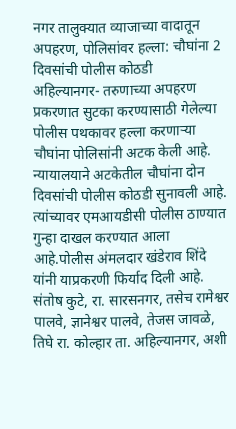नगर तालुक्यात व्याजाच्या वादातून अपहरण, पोलिसांवर हल्ला: चौघांना 2 दिवसांची पोलीस कोठडी
अहिल्यानगर- तरुणाच्या अपहरण प्रकरणात सुटका करण्यासाठी गेलेल्या पोलीस पथकावर हल्ला करणाऱ्या चौघांना पोलिसांनी अटक केली आहे. न्यायालयाने अटकेतील चौघांना दोन दिवसांची पोलीस कोठडी सुनावली आहे. त्यांच्यावर एमआयडीसी पोलीस ठाण्यात गुन्हा दाखल करण्यात आला आहे.पोलीस अंमलदार खंडेराव शिंदे यांनी याप्रकरणी फिर्याद दिली आहे. संतोष कुटे, रा. सारसनगर, तसेच रामेश्वर पालवे, ज्ञानेश्वर पालवे, तेजस जावळे, तिघे रा. कोल्हार ता. अहिल्यानगर, अशी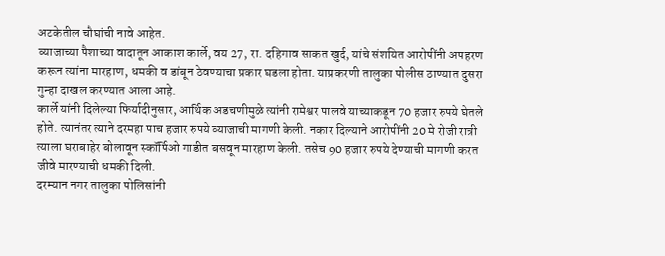अटकेतील चौघांची नावे आहेत.
व्याजाच्या पैशाच्या वादातून आकाश कार्ले, वय 27, रा. दहिगाव साकत खुर्द, यांचे संशयित आरोपींनी अपहरण करून त्यांना मारहाण, धमकी व डांबून ठेवण्याचा प्रकार घडला होता. याप्रकरणी तालुका पोलीस ठाण्यात दुसरा गुन्हा दाखल करण्यात आला आहे.
कार्ले यांनी दिलेल्या फिर्यादीनुसार, आर्थिक अडचणीमुळे त्यांनी रामेश्वर पालवे याच्याकडून 70 हजार रुपये घेतले होते. त्यानंतर त्याने दरमहा पाच हजार रुपये व्याजाची मागणी केली. नकार दिल्याने आरोपींनी 20 मे रोजी रात्री त्याला घराबाहेर बोलावून स्कॉर्पिओ गाडीत बसवून मारहाण केली. तसेच 90 हजार रुपये देण्याची मागणी करत जीवे मारण्याची धमकी दिली.
दरम्यान नगर तालुका पोलिसांनी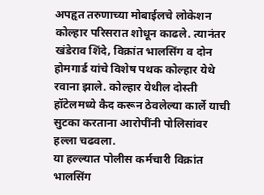अपहृत तरुणाच्या मोबाईलचे लोकेशन कोल्हार परिसरात शोधून काढले. त्यानंतर खंडेराव शिंदे, विक्रांत भालसिंग व दोन होमगार्ड यांचे विशेष पथक कोल्हार येथे रवाना झाले. कोल्हार येथील दोस्ती हॉटेलमध्ये कैद करून ठेवलेल्या कार्ले याची सुटका करताना आरोपींनी पोलिसांवर हल्ला चढवला.
या हल्ल्यात पोलीस कर्मचारी विक्रांत भालसिंग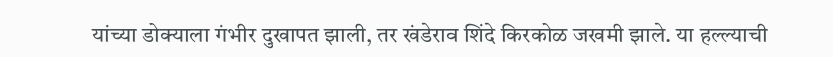यांच्या डोक्याला गंभीर दुखापत झाली, तर खंडेराव शिंदे किरकोळ जखमी झाले. या हल्ल्याची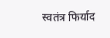स्वतंत्र फिर्याद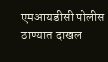एमआयडीसी पोलीस ठाण्यात दाखल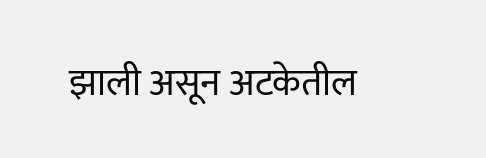झाली असून अटकेतील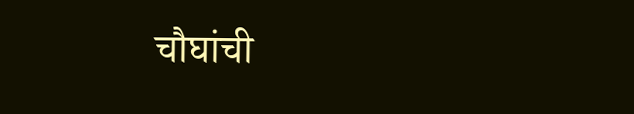चौघांची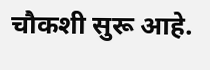चौकशी सुरू आहे.